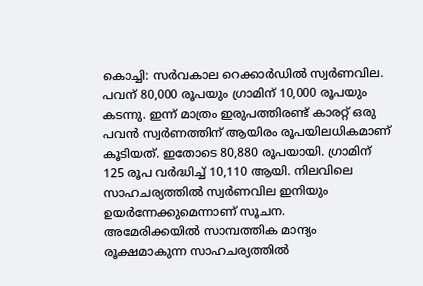കൊച്ചി: സർവകാല റെക്കാർഡിൽ സ്വർണവില. പവന് 80,000 രൂപയും ഗ്രാമിന് 10,000 രൂപയും കടന്നു. ഇന്ന് മാത്രം ഇരുപത്തിരണ്ട് കാരറ്റ് ഒരു പവൻ സ്വർണത്തിന് ആയിരം രൂപയിലധികമാണ് കൂടിയത്. ഇതോടെ 80,880 രൂപയായി. ഗ്രാമിന് 125 രൂപ വർദ്ധിച്ച് 10,110 ആയി. നിലവിലെ സാഹചര്യത്തിൽ സ്വർണവില ഇനിയും ഉയർന്നേക്കുമെന്നാണ് സൂചന.
അമേരിക്കയിൽ സാമ്പത്തിക മാന്ദ്യം രൂക്ഷമാകുന്ന സാഹചര്യത്തിൽ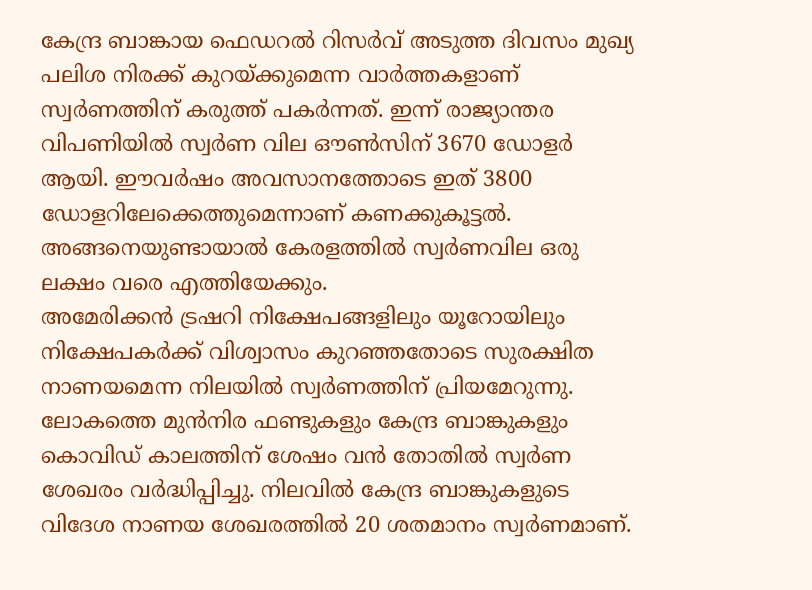കേന്ദ്ര ബാങ്കായ ഫെഡറൽ റിസർവ് അടുത്ത ദിവസം മുഖ്യ പലിശ നിരക്ക് കുറയ്ക്കുമെന്ന വാർത്തകളാണ് സ്വർണത്തിന് കരുത്ത് പകർന്നത്. ഇന്ന് രാജ്യാന്തര വിപണിയിൽ സ്വർണ വില ഔൺസിന് 3670 ഡോളർ ആയി. ഈവർഷം അവസാനത്തോടെ ഇത് 3800 ഡോളറിലേക്കെത്തുമെന്നാണ് കണക്കുകൂട്ടൽ. അങ്ങനെയുണ്ടായാൽ കേരളത്തിൽ സ്വർണവില ഒരു ലക്ഷം വരെ എത്തിയേക്കും.
അമേരിക്കൻ ട്രഷറി നിക്ഷേപങ്ങളിലും യൂറോയിലും നിക്ഷേപകർക്ക് വിശ്വാസം കുറഞ്ഞതോടെ സുരക്ഷിത നാണയമെന്ന നിലയിൽ സ്വർണത്തിന് പ്രിയമേറുന്നു. ലോകത്തെ മുൻനിര ഫണ്ടുകളും കേന്ദ്ര ബാങ്കുകളും കൊവിഡ് കാലത്തിന് ശേഷം വൻ തോതിൽ സ്വർണ ശേഖരം വർദ്ധിപ്പിച്ചു. നിലവിൽ കേന്ദ്ര ബാങ്കുകളുടെ വിദേശ നാണയ ശേഖരത്തിൽ 20 ശതമാനം സ്വർണമാണ്.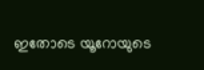ഇതോടെ യൂറോയുടെ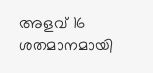അളവ് 16 ശതമാനമായി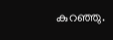കുറഞ്ഞു.